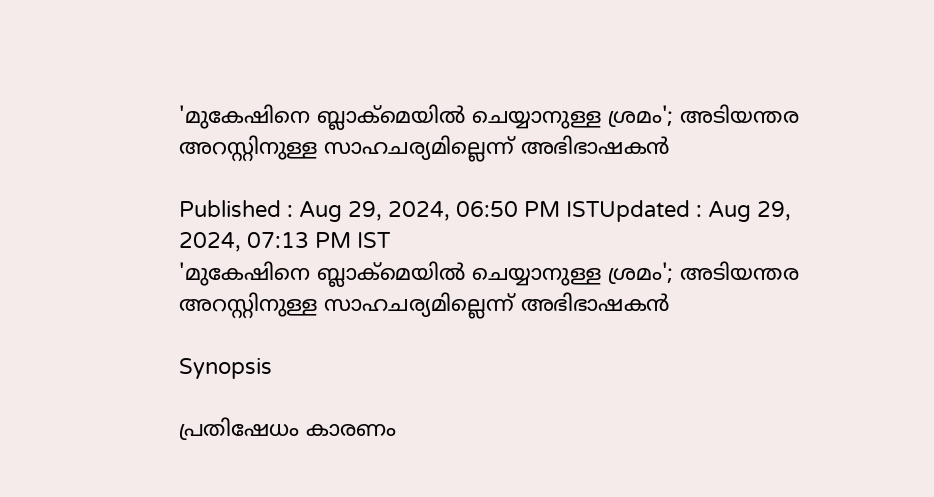'മുകേഷിനെ ബ്ലാക്‌മെയില്‍ ചെയ്യാനുള്ള ശ്രമം'; അടിയന്തര അറസ്റ്റിനുള്ള സാഹചര്യമില്ലെന്ന് അഭിഭാഷകൻ

Published : Aug 29, 2024, 06:50 PM ISTUpdated : Aug 29, 2024, 07:13 PM IST
'മുകേഷിനെ ബ്ലാക്‌മെയില്‍ ചെയ്യാനുള്ള ശ്രമം'; അടിയന്തര അറസ്റ്റിനുള്ള സാഹചര്യമില്ലെന്ന് അഭിഭാഷകൻ

Synopsis

പ്രതിഷേധം കാരണം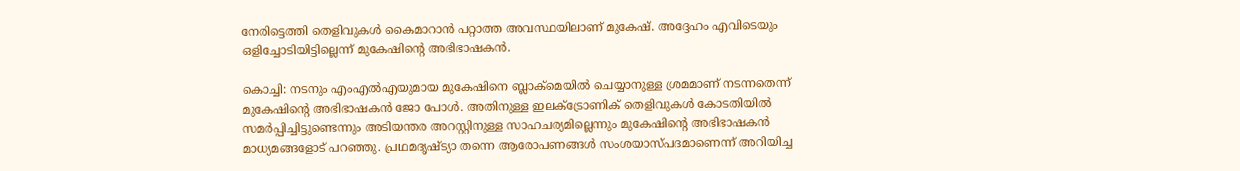നേരിട്ടെത്തി തെളിവുകൾ കൈമാറാൻ പറ്റാത്ത അവസ്ഥയിലാണ് മുകേഷ്. അദ്ദേഹം എവിടെയും ഒളിച്ചോടിയിട്ടില്ലെന്ന് മുകേഷിന്റെ അഭിഭാഷകൻ.

കൊച്ചി: നടനും എംഎല്‍എയുമായ മുകേഷിനെ ബ്ലാക്‌മെയില്‍ ചെയ്യാനുള്ള ശ്രമമാണ് നടന്നതെന്ന് മുകേഷിന്റെ അഭിഭാഷകൻ ജോ പോൾ. അതിനുള്ള ഇലക്ട്രോണിക് തെളിവുകൾ കോടതിയിൽ സമർപ്പിച്ചിട്ടുണ്ടെന്നും അടിയന്തര അറസ്റ്റിനുള്ള സാഹചര്യമില്ലെന്നും മുകേഷിന്റെ അഭിഭാഷകൻ മാധ്യമങ്ങളോട് പറഞ്ഞു. പ്രഥമദൃഷ്ട്യാ തന്നെ ആരോപണങ്ങൾ സംശയാസ്പദമാണെന്ന് അറിയിച്ച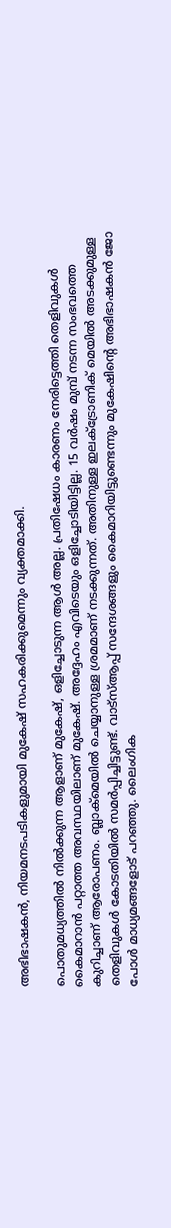അഭിഭാഷകൻ, നിയമനടപടികളുമായി മുകേഷ് സഹകരിക്കുമെന്നും വ്യക്തമാക്കി.

പൊതുമധ്യത്തിൽ നിൽക്കുന്ന ആളാണ് മുകേഷ്, ഒളിച്ചോടുന്ന ആള്‍ അല്ല. പ്രതിഷേധം കാരണം നേരിട്ടെത്തി തെളിവുകൾ കൈമാറാൻ പറ്റാത്ത അവസ്ഥയിലാണ് മുകേഷ്. അദ്ദേഹം എവിടെയും ഒളിച്ചോടിയിട്ടില്ല. 15 വര്‍ഷം മുമ്പ് നടന്ന സംഭവത്തെ കുറിച്ചാണ് ആരോപണം. ബ്ലാക്മെയില്‍ ചെയ്യാനുള്ള ശ്രമമാണ് നടക്കുന്നത്. അതിനുള്ള ഇലക്ട്രോണിക് മെയില്‍ അടക്കുമുള്ള തെളിവുകള്‍ കോടതിയില്‍ സമര്‍പ്പിച്ചിട്ടുണ്ട്. വാട്സ്ആപ്പ് സന്ദേശങ്ങളും കൈമാറിയിട്ടുണ്ടെന്നും മുകേഷിന്റെ അഭിഭാഷകൻ ജോ പോൾ മാധ്യമങ്ങളോട് പറഞ്ഞു. ലൈംഗിക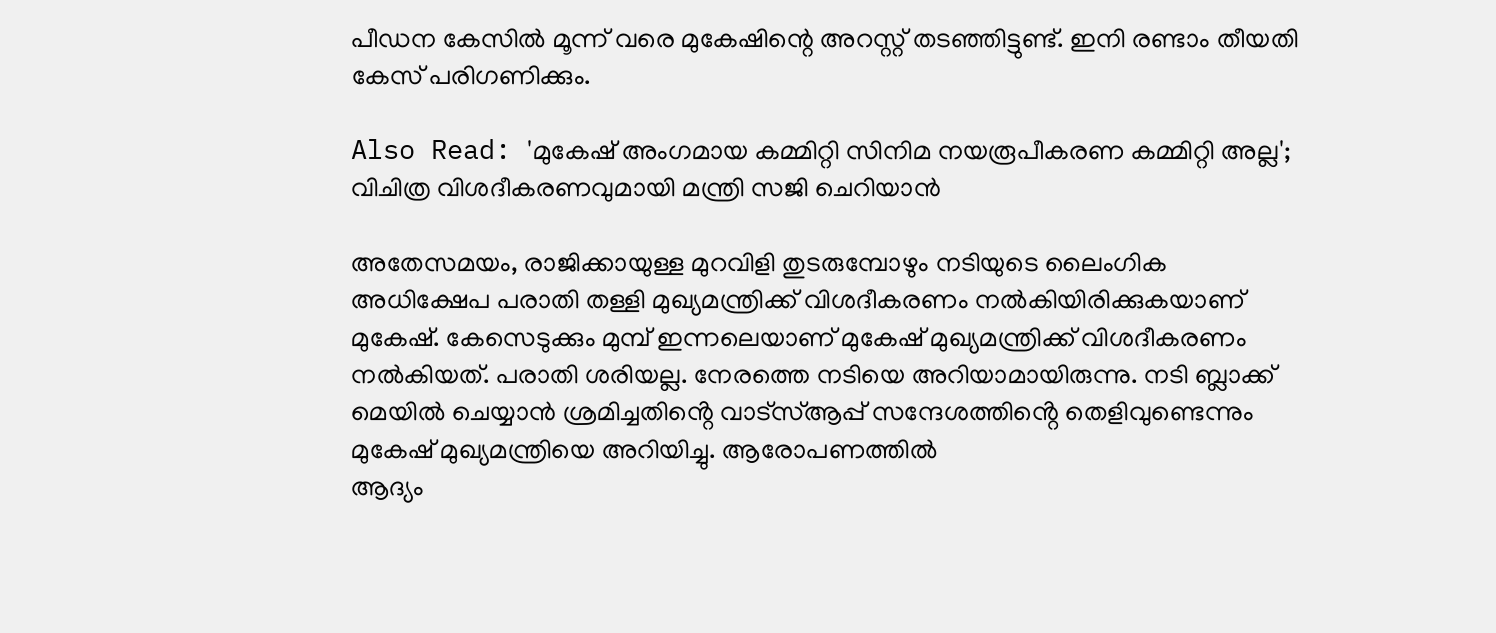പീഡന കേസിൽ മൂന്ന് വരെ മുകേഷിന്റെ അറസ്റ്റ് തടഞ്ഞിട്ടുണ്ട്. ഇനി രണ്ടാം തീയതി കേസ് പരിഗണിക്കും.

Also Read: 'മുകേഷ് അംഗമായ കമ്മിറ്റി സിനിമ നയരൂപീകരണ കമ്മിറ്റി അല്ല'; വിചിത്ര വിശദീകരണവുമായി മന്ത്രി സജി ചെറിയാന്‍

അതേസമയം, രാജിക്കായുള്ള മുറവിളി തുടരുമ്പോഴും നടിയുടെ ലൈംഗിക അധിക്ഷേപ പരാതി തള്ളി മുഖ്യമന്ത്രിക്ക് വിശദീകരണം നൽകിയിരിക്കുകയാണ് മുകേഷ്. കേസെടുക്കും മുമ്പ് ഇന്നലെയാണ് മുകേഷ് മുഖ്യമന്ത്രിക്ക് വിശദീകരണം നൽകിയത്. പരാതി ശരിയല്ല. നേരത്തെ നടിയെ അറിയാമായിരുന്നു. നടി ബ്ലാക്ക് മെയിൽ ചെയ്യാൻ ശ്രമിച്ചതിൻ്റെ വാട്സ്ആപ്പ് സന്ദേശത്തിൻ്റെ തെളിവുണ്ടെന്നും മുകേഷ് മുഖ്യമന്ത്രിയെ അറിയിച്ചു. ആരോപണത്തില്‍
ആദ്യം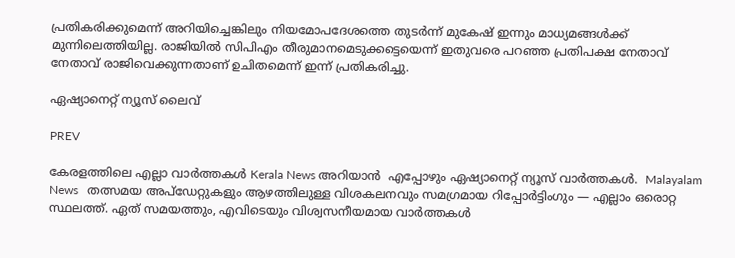പ്രതികരിക്കുമെന്ന് അറിയിച്ചെങ്കിലും നിയമോപദേശത്തെ തുടർന്ന് മുകേഷ് ഇന്നും മാധ്യമങ്ങൾക്ക് മുന്നിലെത്തിയില്ല. രാജിയിൽ സിപിഎം തീരുമാനമെടുക്കട്ടെയെന്ന് ഇതുവരെ പറഞ്ഞ പ്രതിപക്ഷ നേതാവ് നേതാവ് രാജിവെക്കുന്നതാണ് ഉചിതമെന്ന് ഇന്ന് പ്രതികരിച്ചു.

ഏഷ്യാനെറ്റ് ന്യൂസ് ലൈവ്

PREV

കേരളത്തിലെ എല്ലാ വാർത്തകൾ Kerala News അറിയാൻ  എപ്പോഴും ഏഷ്യാനെറ്റ് ന്യൂസ് വാർത്തകൾ.  Malayalam News   തത്സമയ അപ്‌ഡേറ്റുകളും ആഴത്തിലുള്ള വിശകലനവും സമഗ്രമായ റിപ്പോർട്ടിംഗും — എല്ലാം ഒരൊറ്റ സ്ഥലത്ത്. ഏത് സമയത്തും, എവിടെയും വിശ്വസനീയമായ വാർത്തകൾ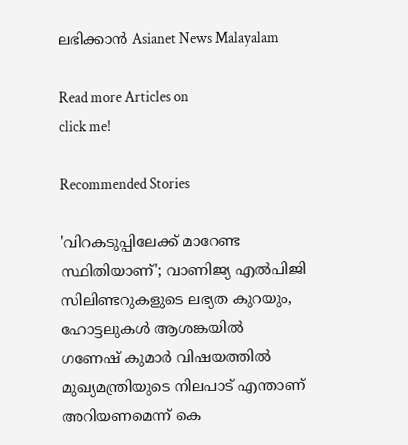ലഭിക്കാൻ Asianet News Malayalam

Read more Articles on
click me!

Recommended Stories

'വിറകടുപ്പിലേക്ക് മാറേണ്ട സ്ഥിതിയാണ്'; വാണിജ്യ എൽപിജി സിലിണ്ടറുകളുടെ ലഭ്യത കുറയും, ഹോട്ടലുകൾ ആശങ്കയിൽ
ഗണേഷ് കുമാർ വിഷയത്തിൽ മുഖ്യമന്ത്രിയുടെ നിലപാട് എന്താണ് അറിയണമെന്ന് കെ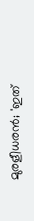മുരളീധരൻ; 'ഇത്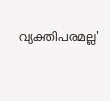വ്യക്തിപരമല്ല'